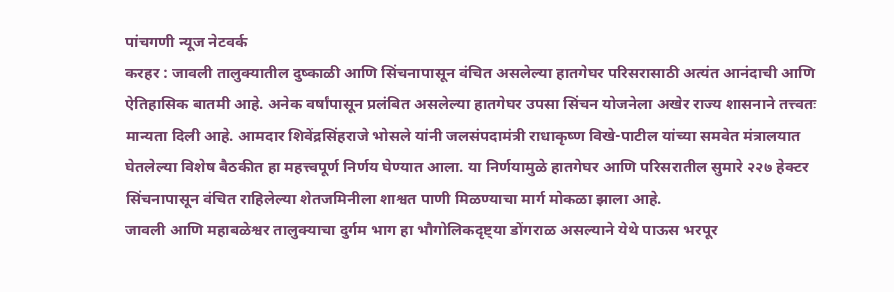पांचगणी न्यूज नेटवर्क
करहर : जावली तालुक्यातील दुष्काळी आणि सिंचनापासून वंचित असलेल्या हातगेघर परिसरासाठी अत्यंत आनंदाची आणि ऐतिहासिक बातमी आहे. अनेक वर्षांपासून प्रलंबित असलेल्या हातगेघर उपसा सिंचन योजनेला अखेर राज्य शासनाने तत्त्वतः मान्यता दिली आहे. आमदार शिवेंद्रसिंहराजे भोसले यांनी जलसंपदामंत्री राधाकृष्ण विखे-पाटील यांच्या समवेत मंत्रालयात घेतलेल्या विशेष बैठकीत हा महत्त्वपूर्ण निर्णय घेण्यात आला. या निर्णयामुळे हातगेघर आणि परिसरातील सुमारे २२७ हेक्टर सिंचनापासून वंचित राहिलेल्या शेतजमिनीला शाश्वत पाणी मिळण्याचा मार्ग मोकळा झाला आहे.
जावली आणि महाबळेश्वर तालुक्याचा दुर्गम भाग हा भौगोलिकदृष्ट्या डोंगराळ असल्याने येथे पाऊस भरपूर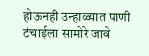होऊनही उन्हाळ्यात पाणी टंचाईला सामोरे जावे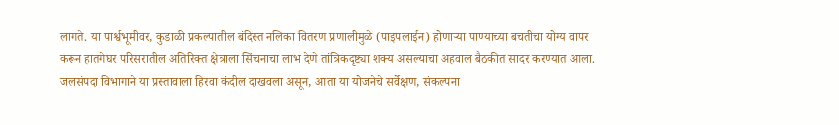लागते. या पार्श्वभूमीवर, कुडाळी प्रकल्पातील बंदिस्त नलिका वितरण प्रणालीमुळे (पाइपलाईन) होणाऱ्या पाण्याच्या बचतीचा योग्य वापर करून हातगेघर परिसरातील अतिरिक्त क्षेत्राला सिंचनाचा लाभ देणे तांत्रिकदृष्ट्या शक्य असल्याचा अहवाल बैठकीत सादर करण्यात आला. जलसंपदा विभागाने या प्रस्तावाला हिरवा कंदील दाखवला असून, आता या योजनेचे सर्वेक्षण, संकल्पना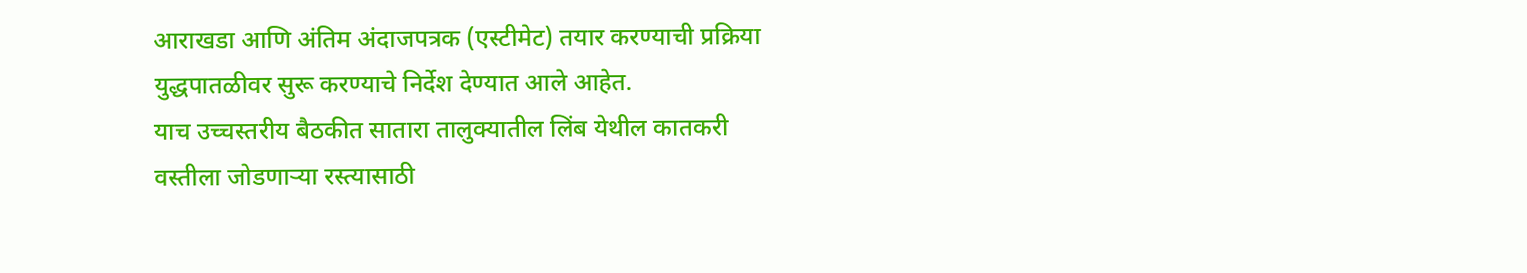आराखडा आणि अंतिम अंदाजपत्रक (एस्टीमेट) तयार करण्याची प्रक्रिया युद्धपातळीवर सुरू करण्याचे निर्देश देण्यात आले आहेत.
याच उच्चस्तरीय बैठकीत सातारा तालुक्यातील लिंब येथील कातकरी वस्तीला जोडणाऱ्या रस्त्यासाठी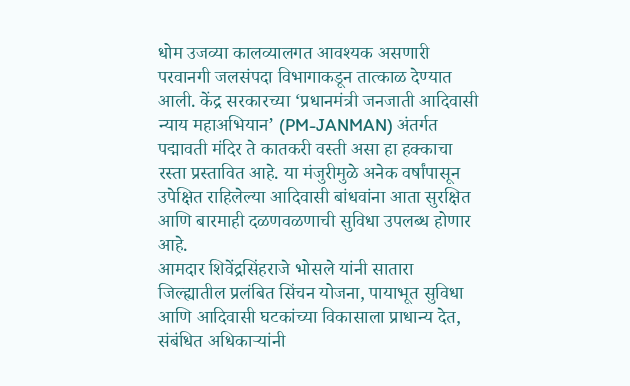धोम उजव्या कालव्यालगत आवश्यक असणारी परवानगी जलसंपदा विभागाकडून तात्काळ देण्यात आली. केंद्र सरकारच्या ‘प्रधानमंत्री जनजाती आदिवासी न्याय महाअभियान’ (PM-JANMAN) अंतर्गत पद्मावती मंदिर ते कातकरी वस्ती असा हा हक्काचा रस्ता प्रस्तावित आहे. या मंजुरीमुळे अनेक वर्षांपासून उपेक्षित राहिलेल्या आदिवासी बांधवांना आता सुरक्षित आणि बारमाही दळणवळणाची सुविधा उपलब्ध होणार आहे.
आमदार शिवेंद्रसिंहराजे भोसले यांनी सातारा जिल्ह्यातील प्रलंबित सिंचन योजना, पायाभूत सुविधा आणि आदिवासी घटकांच्या विकासाला प्राधान्य देत, संबंधित अधिकाऱ्यांनी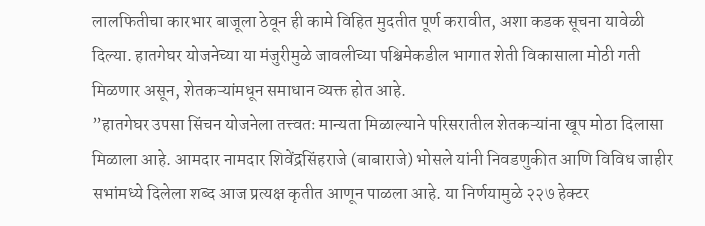लालफितीचा कारभार बाजूला ठेवून ही कामे विहित मुदतीत पूर्ण करावीत, अशा कडक सूचना यावेळी दिल्या. हातगेघर योजनेच्या या मंजुरीमुळे जावलीच्या पश्चिमेकडील भागात शेती विकासाला मोठी गती मिळणार असून, शेतकऱ्यांमधून समाधान व्यक्त होत आहे.
”हातगेघर उपसा सिंचन योजनेला तत्त्वतः मान्यता मिळाल्याने परिसरातील शेतकऱ्यांना खूप मोठा दिलासा मिळाला आहे. आमदार नामदार शिवेंद्रसिंहराजे (बाबाराजे) भोसले यांनी निवडणुकीत आणि विविध जाहीर सभांमध्ये दिलेला शब्द आज प्रत्यक्ष कृतीत आणून पाळला आहे. या निर्णयामुळे २२७ हेक्टर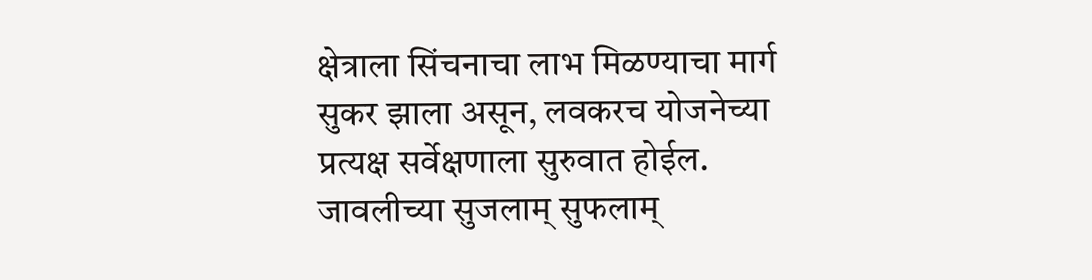क्षेत्राला सिंचनाचा लाभ मिळण्याचा मार्ग सुकर झाला असून, लवकरच योजनेच्या प्रत्यक्ष सर्वेक्षणाला सुरुवात होईल. जावलीच्या सुजलाम् सुफलाम्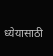ध्येयासाठी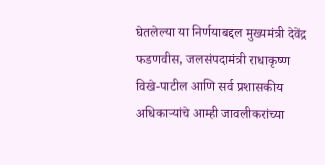घेतलेल्या या निर्णयाबद्दल मुख्यमंत्री देवेंद्र फडणवीस, जलसंपदामंत्री राधाकृष्ण विखे-पाटील आणि सर्व प्रशासकीय अधिकाऱ्यांचे आम्ही जावलीकरांच्या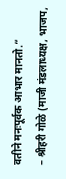वतीने मनःपूर्वक आभार मानतो.”
– श्रीहरी गोळे (माजी मंडलाध्यक्ष, भाजप,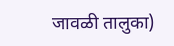जावळी तालुका)